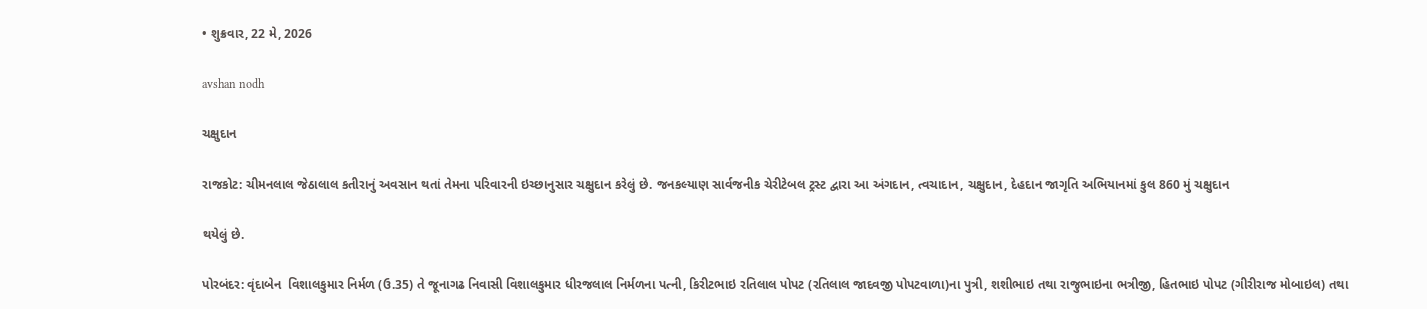• શુક્રવાર, 22 મે, 2026

avshan nodh

ચક્ષુદાન

રાજકોટ: ચીમનલાલ જેઠાલાલ કતીરાનું અવસાન થતાં તેમના પરિવારની ઇચ્છાનુસાર ચક્ષુદાન કરેલું છે. જનકલ્યાણ સાર્વજનીક ચેરીટેબલ ટ્રસ્ટ દ્વારા આ અંગદાન, ત્વચાદાન, ચક્ષુદાન, દેહદાન જાગૃતિ અભિયાનમાં કુલ 860 મું ચક્ષુદાન

થયેલું છે.

પોરબંદર: વૃંદાબેન  વિશાલકુમાર નિર્મળ (ઉ.35) તે જૂનાગઢ નિવાસી વિશાલકુમાર ધીરજલાલ નિર્મળના પત્ની, કિરીટભાઇ રતિલાલ પોપટ (રતિલાલ જાદવજી પોપટવાળા)ના પુત્રી, શશીભાઇ તથા રાજુભાઇના ભત્રીજી, હિતભાઇ પોપટ (ગીરીરાજ મોબાઇલ) તથા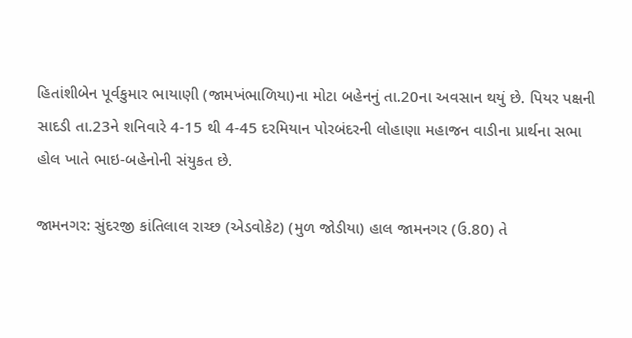હિતાંશીબેન પૂર્વકુમાર ભાયાણી (જામખંભાળિયા)ના મોટા બહેનનું તા.20ના અવસાન થયું છે. પિયર પક્ષની સાદડી તા.23ને શનિવારે 4-15 થી 4-45 દરમિયાન પોરબંદરની લોહાણા મહાજન વાડીના પ્રાર્થના સભા હોલ ખાતે ભાઇ-બહેનોની સંયુકત છે.

જામનગર: સુંદરજી કાંતિલાલ રાચ્છ (એડવોકેટ) (મુળ જોડીયા) હાલ જામનગર (ઉ.80) તે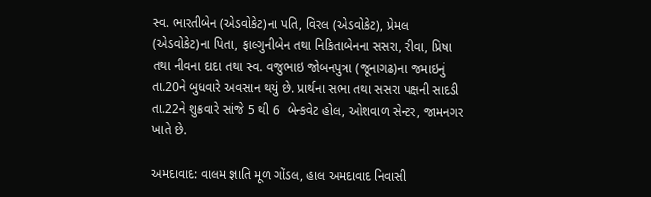સ્વ. ભારતીબેન (એડવોકેટ)ના પતિ, વિરલ (એડવોકેટ), પ્રેમલ (એડવોકેટ)ના પિતા, ફાલ્ગુનીબેન તથા નિકિતાબેનના સસરા, રીવા, પ્રિષા તથા નીવના દાદા તથા સ્વ. વજુભાઇ જોબનપુત્રા (જૂનાગઢ)ના જમાઇનું તા.20ને બુધવારે અવસાન થયું છે. પ્રાર્થના સભા તથા સસરા પક્ષની સાદડી તા.22ને શુક્રવારે સાંજે 5 થી 6  બેન્કવેટ હોલ, ઓશવાળ સેન્ટર, જામનગર ખાતે છે.

અમદાવાદ: વાલમ જ્ઞાતિ મૂળ ગોંડલ, હાલ અમદાવાદ નિવાસી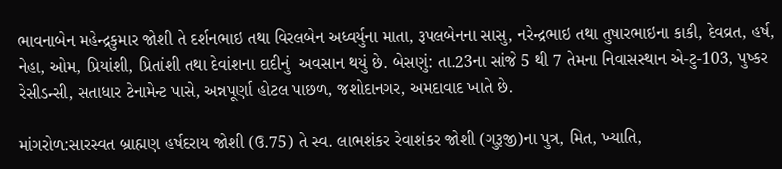ભાવનાબેન મહેન્દ્રકુમાર જોશી તે દર્શનભાઇ તથા વિરલબેન અધ્વર્યુના માતા, રૂપલબેનના સાસુ, નરેન્દ્રભાઇ તથા તુષારભાઇના કાકી, દેવવ્રત, હર્ષ, નેહા, ઓમ, પ્રિયાંશી, પ્રિતાંશી તથા દેવાંશના દાદીનું  અવસાન થયું છે. બેસણું: તા.23ના સાંજે 5 થી 7 તેમના નિવાસસ્થાન એ-ટુ-103, પુષ્કર રેસીડન્સી, સતાધાર ટેનામેન્ટ પાસે, અન્નપૂર્ણા હોટલ પાછળ, જશોદાનગર, અમદાવાદ ખાતે છે.

માંગરોળ:સારસ્વત બ્રાહ્મણ હર્ષદરાય જોશી (ઉ.75) તે સ્વ. લાભશંકર રેવાશંકર જોશી (ગુરૂજી)ના પુત્ર, મિત, ખ્યાતિ,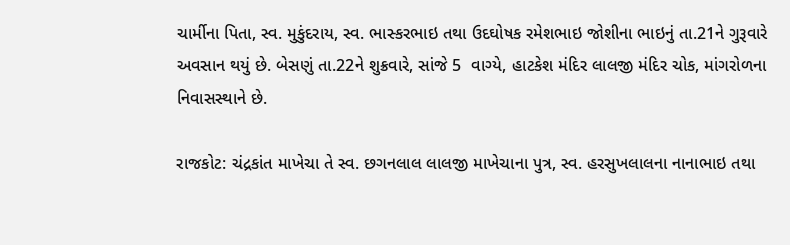ચાર્મીના પિતા, સ્વ. મુકુંદરાય, સ્વ. ભાસ્કરભાઇ તથા ઉદઘોષક રમેશભાઇ જોશીના ભાઇનું તા.21ને ગુરૂવારે અવસાન થયું છે. બેસણું તા.22ને શુક્રવારે, સાંજે 5  વાગ્યે, હાટકેશ મંદિર લાલજી મંદિર ચોક, માંગરોળના નિવાસસ્થાને છે.

રાજકોટ: ચંદ્રકાંત માખેચા તે સ્વ. છગનલાલ લાલજી માખેચાના પુત્ર, સ્વ. હરસુખલાલના નાનાભાઇ તથા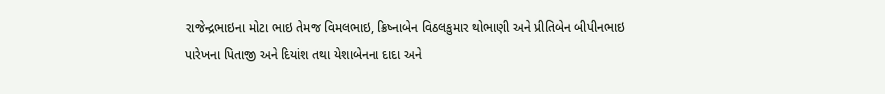રાજેન્દ્રભાઇના મોટા ભાઇ તેમજ વિમલભાઇ, ક્રિષ્નાબેન વિઠલકુમાર થોભાણી અને પ્રીતિબેન બીપીનભાઇ પારેખના પિતાજી અને દિયાંશ તથા યેશાબેનના દાદા અને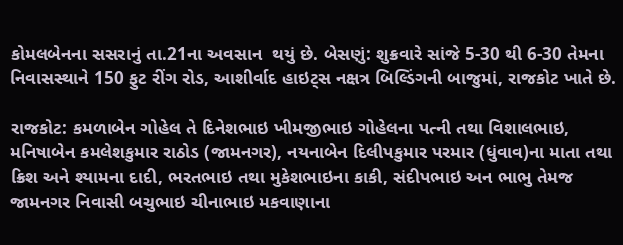કોમલબેનના સસરાનું તા.21ના અવસાન  થયું છે. બેસણું: શુક્રવારે સાંજે 5-30 થી 6-30 તેમના નિવાસસ્થાને 150 ફુટ રીંગ રોડ, આશીર્વાદ હાઇટ્સ નક્ષત્ર બિલ્ડિંગની બાજુમાં, રાજકોટ ખાતે છે.

રાજકોટ: કમળાબેન ગોહેલ તે દિનેશભાઇ ખીમજીભાઇ ગોહેલના પત્ની તથા વિશાલભાઇ, મનિષાબેન કમલેશકુમાર રાઠોડ (જામનગર), નયનાબેન દિલીપકુમાર પરમાર (ધુંવાવ)ના માતા તથા  ક્રિશ અને શ્યામના દાદી, ભરતભાઇ તથા મુકેશભાઇના કાકી, સંદીપભાઇ અન ભાભુ તેમજ જામનગર નિવાસી બચુભાઇ ચીનાભાઇ મકવાણાના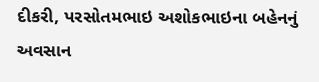દીકરી, પરસોતમભાઇ અશોકભાઇના બહેનનું અવસાન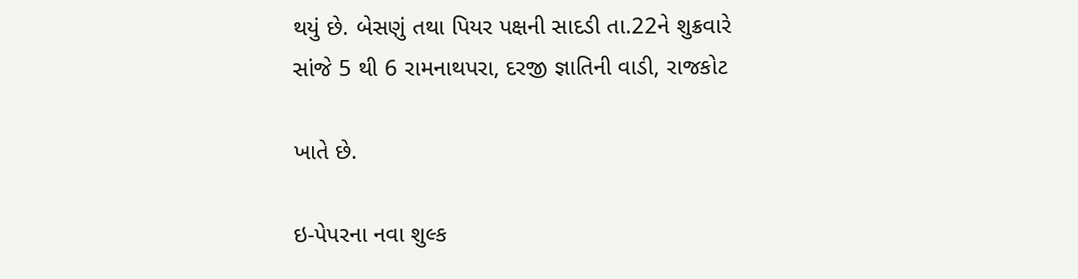થયું છે. બેસણું તથા પિયર પક્ષની સાદડી તા.22ને શુક્રવારે સાંજે 5 થી 6 રામનાથપરા, દરજી જ્ઞાતિની વાડી, રાજકોટ

ખાતે છે.

ઇ-પેપરના નવા શુલ્ક